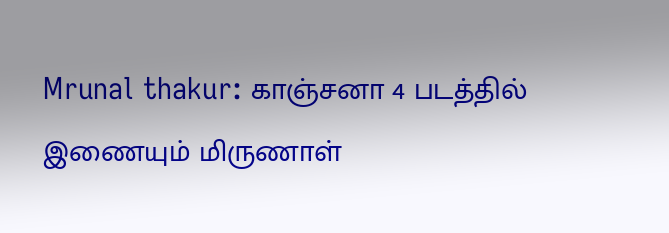Mrunal thakur: காஞ்சனா 4 படத்தில் இணையும் மிருணாள்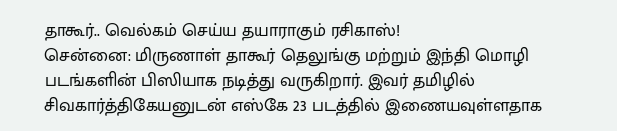தாகூர்.. வெல்கம் செய்ய தயாராகும் ரசிகாஸ்!
சென்னை: மிருணாள் தாகூர் தெலுங்கு மற்றும் இந்தி மொழி படங்களின் பிஸியாக நடித்து வருகிறார். இவர் தமிழில் சிவகார்த்திகேயனுடன் எஸ்கே 23 படத்தில் இணையவுள்ளதாக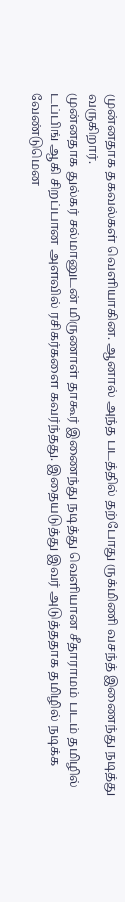முன்னதாக தகவல்கள் வெளியாகின. ஆனால் அந்த படத்தில் தற்போது ருக்மிணி வசந்த் இணைந்து நடித்து வருகிறார்.
முன்னதாக துல்கர் சல்மானுடன் மிருணாள் தாகூர் இணைந்து நடித்து வெளியான சீதாராமம் படம் தமிழில் டப்பிங் ஆகி சிறப்பான அளவில் ரசிகர்களை கவர்ந்தது. இதையடுத்து இவர் அடுத்ததாக தமிழில் நடிக்க வேண்டுமென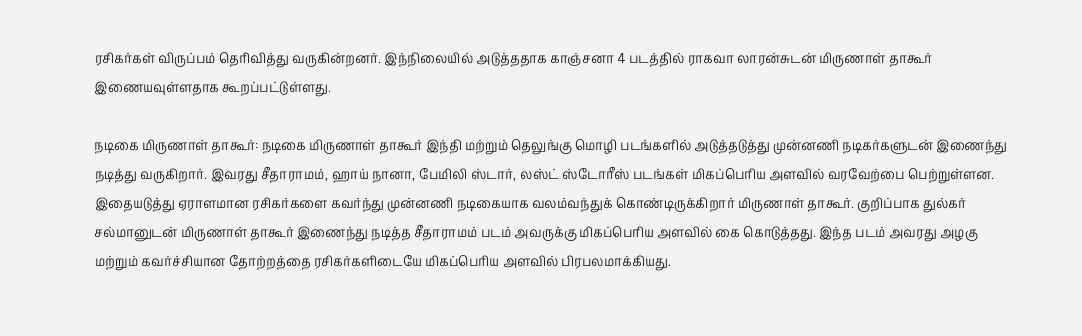ரசிகர்கள் விருப்பம் தெரிவித்து வருகின்றனர். இந்நிலையில் அடுத்ததாக காஞ்சனா 4 படத்தில் ராகவா லாரன்சுடன் மிருணாள் தாகூர் இணையவுள்ளதாக கூறப்பட்டுள்ளது.

நடிகை மிருணாள் தாகூர்: நடிகை மிருணாள் தாகூர் இந்தி மற்றும் தெலுங்கு மொழி படங்களில் அடுத்தடுத்து முன்னணி நடிகர்களுடன் இணைந்து நடித்து வருகிறார். இவரது சீதாராமம், ஹாய் நானா, பேமிலி ஸ்டார், லஸ்ட் ஸ்டோரீஸ் படங்கள் மிகப்பெரிய அளவில் வரவேற்பை பெற்றுள்ளன. இதையடுத்து ஏராளமான ரசிகர்களை கவர்ந்து முன்னணி நடிகையாக வலம்வந்துக் கொண்டிருக்கிறார் மிருணாள் தாகூர். குறிப்பாக துல்கர் சல்மானுடன் மிருணாள் தாகூர் இணைந்து நடித்த சீதாராமம் படம் அவருக்கு மிகப்பெரிய அளவில் கை கொடுத்தது. இந்த படம் அவரது அழகு மற்றும் கவர்ச்சியான தோற்றத்தை ரசிகர்களிடையே மிகப்பெரிய அளவில் பிரபலமாக்கியது.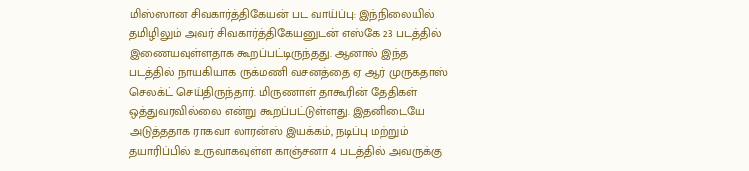மிஸ்ஸான சிவகார்த்திகேயன் பட வாய்ப்பு: இந்நிலையில் தமிழிலும் அவர் சிவகார்த்திகேயனுடன் எஸ்கே 23 படத்தில் இணையவுள்ளதாக கூறப்பட்டிருந்தது. ஆனால் இந்த படத்தில் நாயகியாக ருக்மணி வசனத்தை ஏ ஆர் முருகதாஸ் செலக்ட் செய்திருந்தார். மிருணாள் தாகூரின் தேதிகள் ஒத்துவரவில்லை என்று கூறப்பட்டுள்ளது. இதனிடையே அடுத்ததாக ராகவா லாரன்ஸ் இயக்கம், நடிப்பு மற்றும் தயாரிப்பில் உருவாகவுள்ள காஞ்சனா 4 படத்தில் அவருக்கு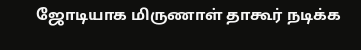ஜோடியாக மிருணாள் தாகூர் நடிக்க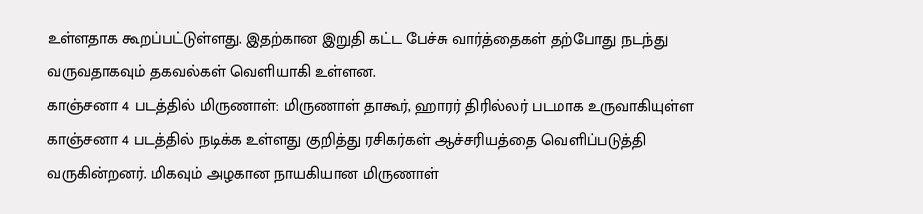உள்ளதாக கூறப்பட்டுள்ளது. இதற்கான இறுதி கட்ட பேச்சு வார்த்தைகள் தற்போது நடந்து வருவதாகவும் தகவல்கள் வெளியாகி உள்ளன.
காஞ்சனா 4 படத்தில் மிருணாள்: மிருணாள் தாகூர், ஹாரர் திரில்லர் படமாக உருவாகியுள்ள காஞ்சனா 4 படத்தில் நடிக்க உள்ளது குறித்து ரசிகர்கள் ஆச்சரியத்தை வெளிப்படுத்தி வருகின்றனர். மிகவும் அழகான நாயகியான மிருணாள்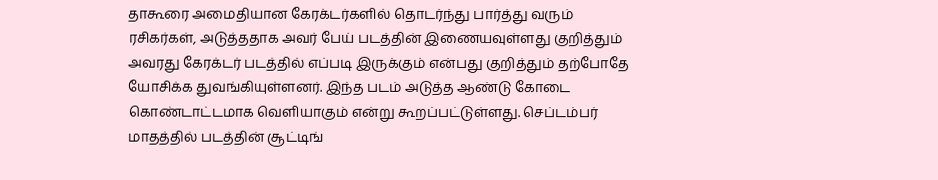தாகூரை அமைதியான கேரக்டர்களில் தொடர்ந்து பார்த்து வரும் ரசிகர்கள், அடுத்ததாக அவர் பேய் படத்தின் இணையவுள்ளது குறித்தும் அவரது கேரக்டர் படத்தில் எப்படி இருக்கும் என்பது குறித்தும் தற்போதே யோசிக்க துவங்கியுள்ளனர். இந்த படம் அடுத்த ஆண்டு கோடை கொண்டாட்டமாக வெளியாகும் என்று கூறப்பட்டுள்ளது. செப்டம்பர் மாதத்தில் படத்தின் சூட்டிங்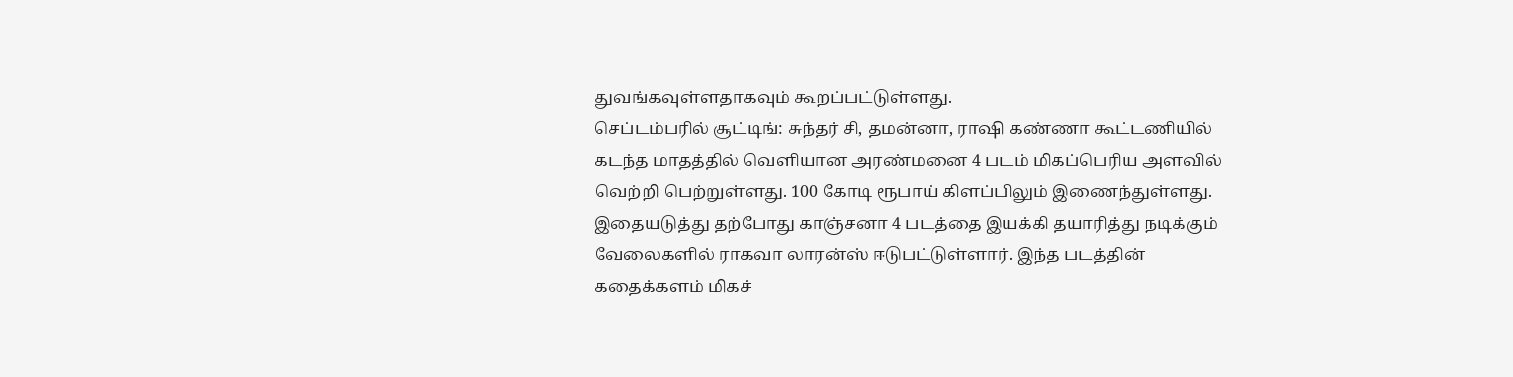துவங்கவுள்ளதாகவும் கூறப்பட்டுள்ளது.
செப்டம்பரில் சூட்டிங்: சுந்தர் சி, தமன்னா, ராஷி கண்ணா கூட்டணியில் கடந்த மாதத்தில் வெளியான அரண்மனை 4 படம் மிகப்பெரிய அளவில் வெற்றி பெற்றுள்ளது. 100 கோடி ரூபாய் கிளப்பிலும் இணைந்துள்ளது. இதையடுத்து தற்போது காஞ்சனா 4 படத்தை இயக்கி தயாரித்து நடிக்கும் வேலைகளில் ராகவா லாரன்ஸ் ஈடுபட்டுள்ளார். இந்த படத்தின் கதைக்களம் மிகச்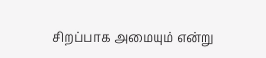சிறப்பாக அமையும் என்று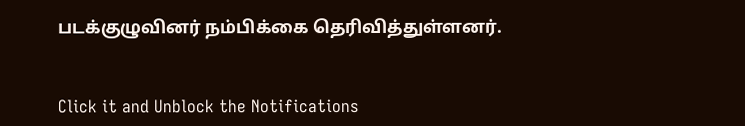படக்குழுவினர் நம்பிக்கை தெரிவித்துள்ளனர்.


Click it and Unblock the Notifications